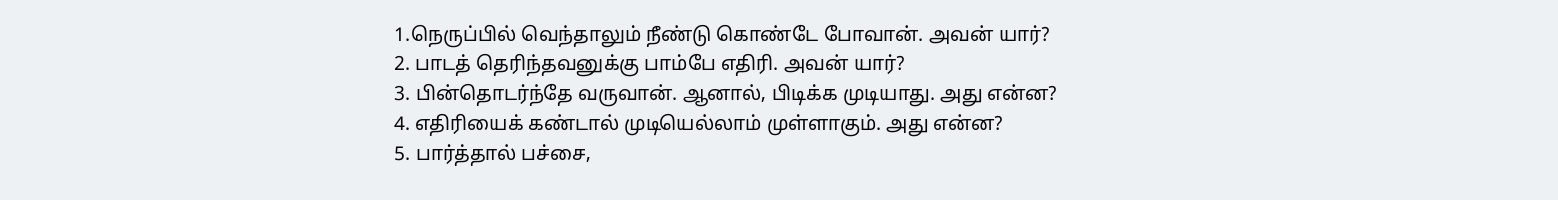1.நெருப்பில் வெந்தாலும் நீண்டு கொண்டே போவான். அவன் யார்?
2. பாடத் தெரிந்தவனுக்கு பாம்பே எதிரி. அவன் யார்?
3. பின்தொடர்ந்தே வருவான். ஆனால், பிடிக்க முடியாது. அது என்ன?
4. எதிரியைக் கண்டால் முடியெல்லாம் முள்ளாகும். அது என்ன?
5. பார்த்தால் பச்சை,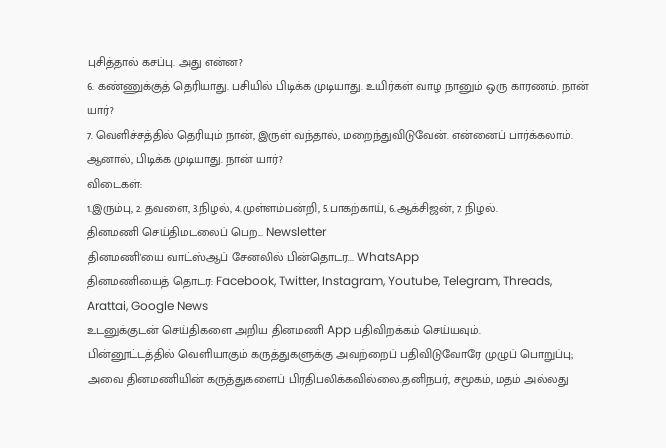புசித்தால் கசப்பு. அது என்ன?
6. கண்ணுக்குத் தெரியாது. பசியில் பிடிக்க முடியாது. உயிர்கள் வாழ நானும் ஒரு காரணம். நான் யார்?
7. வெளிச்சத்தில் தெரியும் நான், இருள் வந்தால், மறைந்துவிடுவேன். என்னைப் பார்க்கலாம். ஆனால், பிடிக்க முடியாது. நான் யார்?
விடைகள்:
1.இரும்பு, 2. தவளை, 3.நிழல், 4.முள்ளம்பன்றி, 5.பாகற்காய், 6.ஆக்சிஜன், 7. நிழல்.
தினமணி செய்திமடலைப் பெற... Newsletter
தினமணி'யை வாட்ஸ்ஆப் சேனலில் பின்தொடர... WhatsApp
தினமணியைத் தொடர: Facebook, Twitter, Instagram, Youtube, Telegram, Threads, Arattai, Google News
உடனுக்குடன் செய்திகளை அறிய தினமணி App பதிவிறக்கம் செய்யவும்.
பின்னூட்டத்தில் வெளியாகும் கருத்துகளுக்கு அவற்றைப் பதிவிடுவோரே முழுப் பொறுப்பு; அவை தினமணியின் கருத்துகளைப் பிரதிபலிக்கவில்லை.தனிநபர், சமூகம், மதம் அல்லது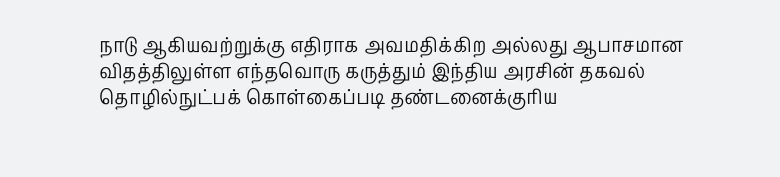நாடு ஆகியவற்றுக்கு எதிராக அவமதிக்கிற அல்லது ஆபாசமான விதத்திலுள்ள எந்தவொரு கருத்தும் இந்திய அரசின் தகவல் தொழில்நுட்பக் கொள்கைப்படி தண்டனைக்குரிய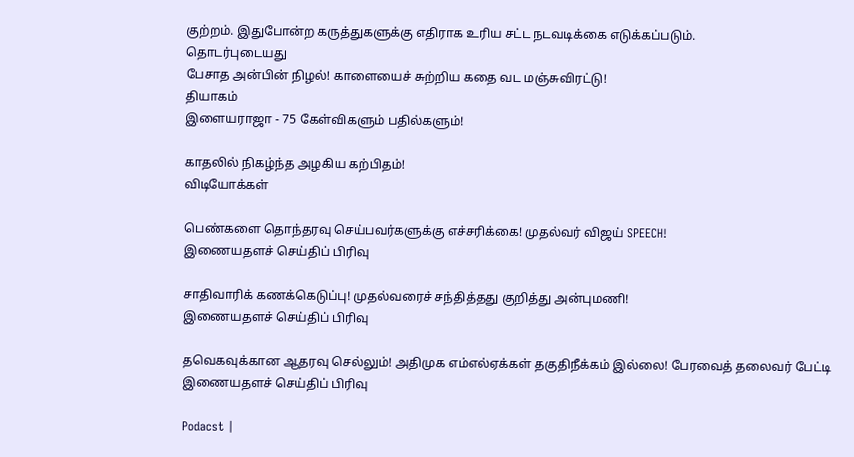குற்றம். இதுபோன்ற கருத்துகளுக்கு எதிராக உரிய சட்ட நடவடிக்கை எடுக்கப்படும்.
தொடர்புடையது
பேசாத அன்பின் நிழல்! காளையைச் சுற்றிய கதை வட மஞ்சுவிரட்டு!
தியாகம்
இளையராஜா - 75 கேள்விகளும் பதில்களும்!

காதலில் நிகழ்ந்த அழகிய கற்பிதம்!
விடியோக்கள்

பெண்களை தொந்தரவு செய்பவர்களுக்கு எச்சரிக்கை! முதல்வர் விஜய் SPEECH!
இணையதளச் செய்திப் பிரிவு

சாதிவாரிக் கணக்கெடுப்பு! முதல்வரைச் சந்தித்தது குறித்து அன்புமணி!
இணையதளச் செய்திப் பிரிவு

தவெகவுக்கான ஆதரவு செல்லும்! அதிமுக எம்எல்ஏக்கள் தகுதிநீக்கம் இல்லை! பேரவைத் தலைவர் பேட்டி
இணையதளச் செய்திப் பிரிவு

Podacst |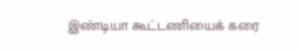இண்டியா கூட்டணியைக் கரை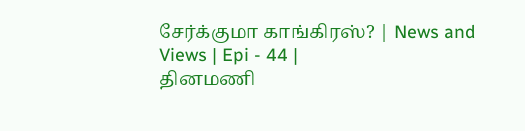சேர்க்குமா காங்கிரஸ்? | News and Views | Epi - 44 |
தினமணி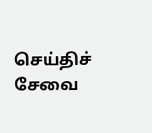செய்திச் சேவை